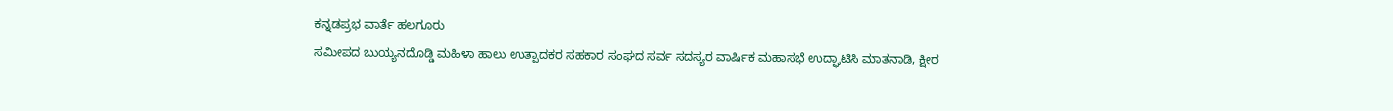ಕನ್ನಡಪ್ರಭ ವಾರ್ತೆ ಹಲಗೂರು
ಸಮೀಪದ ಬುಯ್ಯನದೊಡ್ಡಿ ಮಹಿಳಾ ಹಾಲು ಉತ್ಪಾದಕರ ಸಹಕಾರ ಸಂಘದ ಸರ್ವ ಸದಸ್ಯರ ವಾರ್ಷಿಕ ಮಹಾಸಭೆ ಉದ್ಘಾಟಿಸಿ ಮಾತನಾಡಿ, ಕ್ಷೀರ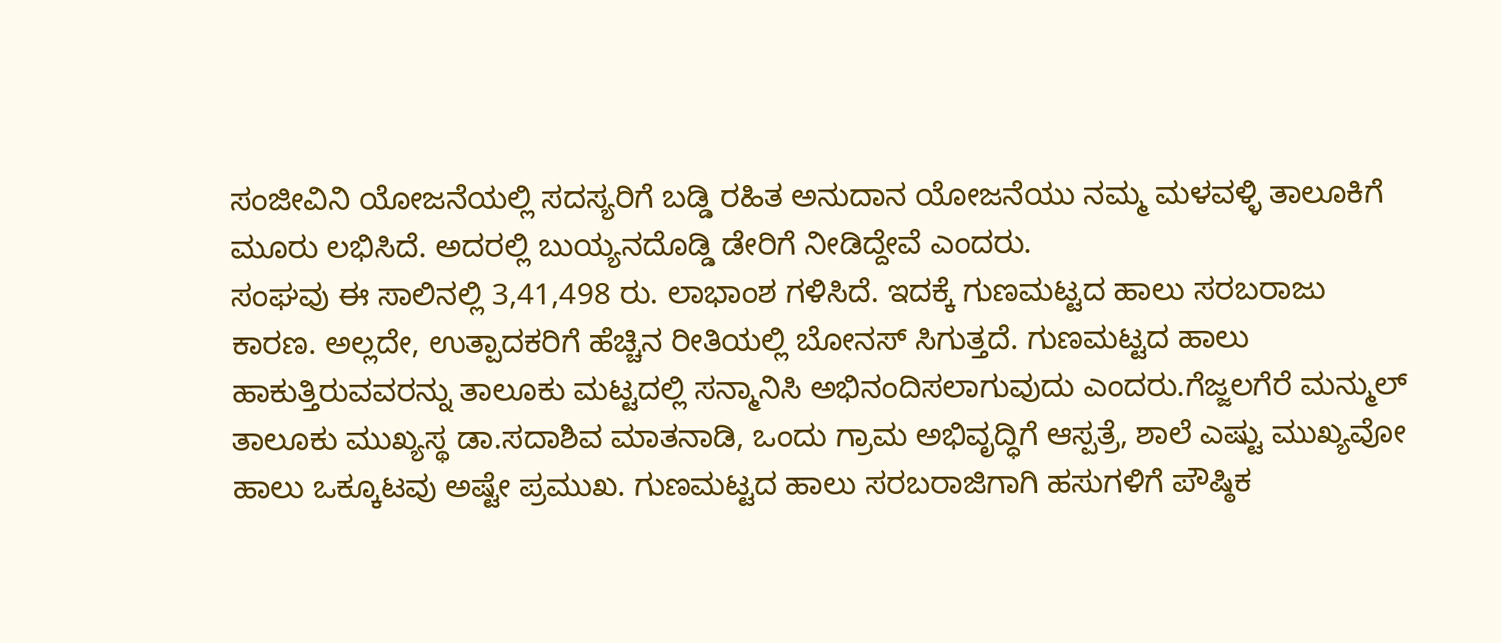ಸಂಜೀವಿನಿ ಯೋಜನೆಯಲ್ಲಿ ಸದಸ್ಯರಿಗೆ ಬಡ್ಡಿ ರಹಿತ ಅನುದಾನ ಯೋಜನೆಯು ನಮ್ಮ ಮಳವಳ್ಳಿ ತಾಲೂಕಿಗೆ ಮೂರು ಲಭಿಸಿದೆ. ಅದರಲ್ಲಿ ಬುಯ್ಯನದೊಡ್ಡಿ ಡೇರಿಗೆ ನೀಡಿದ್ದೇವೆ ಎಂದರು.
ಸಂಘವು ಈ ಸಾಲಿನಲ್ಲಿ 3,41,498 ರು. ಲಾಭಾಂಶ ಗಳಿಸಿದೆ. ಇದಕ್ಕೆ ಗುಣಮಟ್ಟದ ಹಾಲು ಸರಬರಾಜು ಕಾರಣ. ಅಲ್ಲದೇ, ಉತ್ಪಾದಕರಿಗೆ ಹೆಚ್ಚಿನ ರೀತಿಯಲ್ಲಿ ಬೋನಸ್ ಸಿಗುತ್ತದೆ. ಗುಣಮಟ್ಟದ ಹಾಲು ಹಾಕುತ್ತಿರುವವರನ್ನು ತಾಲೂಕು ಮಟ್ಟದಲ್ಲಿ ಸನ್ಮಾನಿಸಿ ಅಭಿನಂದಿಸಲಾಗುವುದು ಎಂದರು.ಗೆಜ್ಜಲಗೆರೆ ಮನ್ಮುಲ್ ತಾಲೂಕು ಮುಖ್ಯಸ್ಥ ಡಾ.ಸದಾಶಿವ ಮಾತನಾಡಿ, ಒಂದು ಗ್ರಾಮ ಅಭಿವೃದ್ಧಿಗೆ ಆಸ್ಪತ್ರೆ, ಶಾಲೆ ಎಷ್ಟು ಮುಖ್ಯವೋ ಹಾಲು ಒಕ್ಕೂಟವು ಅಷ್ಟೇ ಪ್ರಮುಖ. ಗುಣಮಟ್ಟದ ಹಾಲು ಸರಬರಾಜಿಗಾಗಿ ಹಸುಗಳಿಗೆ ಪೌಷ್ಠಿಕ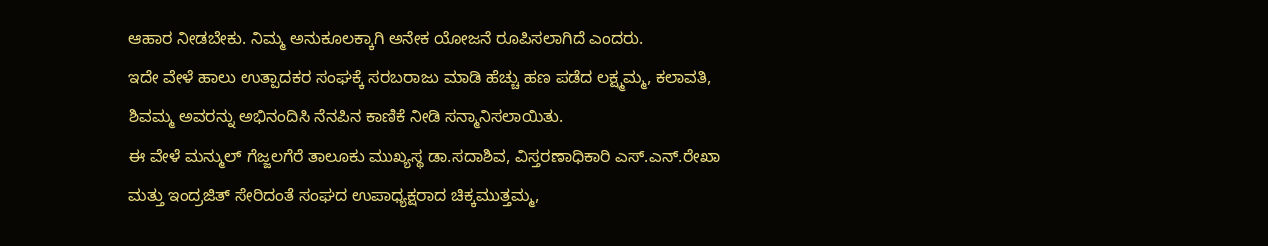ಆಹಾರ ನೀಡಬೇಕು. ನಿಮ್ಮ ಅನುಕೂಲಕ್ಕಾಗಿ ಅನೇಕ ಯೋಜನೆ ರೂಪಿಸಲಾಗಿದೆ ಎಂದರು.
ಇದೇ ವೇಳೆ ಹಾಲು ಉತ್ಪಾದಕರ ಸಂಘಕ್ಕೆ ಸರಬರಾಜು ಮಾಡಿ ಹೆಚ್ಚು ಹಣ ಪಡೆದ ಲಕ್ಷ್ಮಮ್ಮ, ಕಲಾವತಿ, ಶಿವಮ್ಮ ಅವರನ್ನು ಅಭಿನಂದಿಸಿ ನೆನಪಿನ ಕಾಣಿಕೆ ನೀಡಿ ಸನ್ಮಾನಿಸಲಾಯಿತು.
ಈ ವೇಳೆ ಮನ್ಮುಲ್ ಗೆಜ್ಜಲಗೆರೆ ತಾಲೂಕು ಮುಖ್ಯಸ್ಥ ಡಾ.ಸದಾಶಿವ, ವಿಸ್ತರಣಾಧಿಕಾರಿ ಎಸ್.ಎನ್.ರೇಖಾ ಮತ್ತು ಇಂದ್ರಜಿತ್ ಸೇರಿದಂತೆ ಸಂಘದ ಉಪಾಧ್ಯಕ್ಷರಾದ ಚಿಕ್ಕಮುತ್ತಮ್ಮ,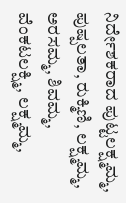ನಿರ್ದೇಶಕರಾದ ಪುಟ್ಟಲಕ್ಷ್ಮಮ್ಮ, ಪುಷ್ಪಲತಾ, ರುಕ್ಮಿಣಿ, ಲಕ್ಷ್ಮಮ್ಮ, ಅರಸಮ್ಮ, ಶಿವಮ್ಮ, ವೆಂಕಟಲಕ್ಷ್ಮಿ, ಲಕ್ಷ್ಮಮ್ಮ,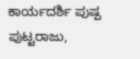ಕಾರ್ಯದರ್ಶಿ ಪುಷ್ಪ ಪುಟ್ಟರಾಜು,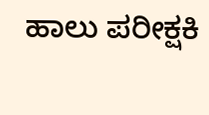ಹಾಲು ಪರೀಕ್ಷಕಿ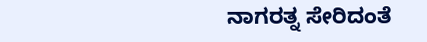ನಾಗರತ್ನ ಸೇರಿದಂತೆ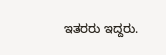ಇತರರು ಇದ್ದರು.